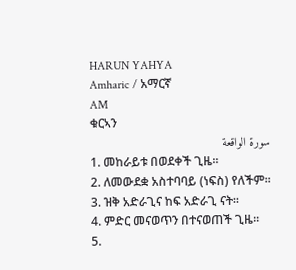HARUN YAHYA
Amharic / አማርኛ
AM
ቁርኣን
سورة الواقعة
1. መከራይቱ በወደቀች ጊዜ፡፡
2. ለመውደቋ አስተባባይ (ነፍስ) የለችም፡፡
3. ዝቅ አድራጊና ከፍ አድራጊ ናት፡፡
4. ምድር መናወጥን በተናወጠች ጊዜ፡፡
5.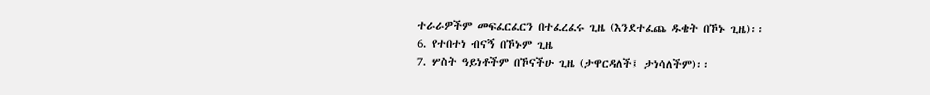ተራራዎችም መፍፈርፈርን በተፈረፈሩ ጊዜ (እንደተፈጨ ዱቄት በኾኑ ጊዜ)፡፡
6. የተበተነ ብናኝ በኾኑም ጊዜ
7. ሦስት ዓይነቶችም በኾናችሁ ጊዜ (ታዋርዳለች፤ ታነሳለችም)፡፡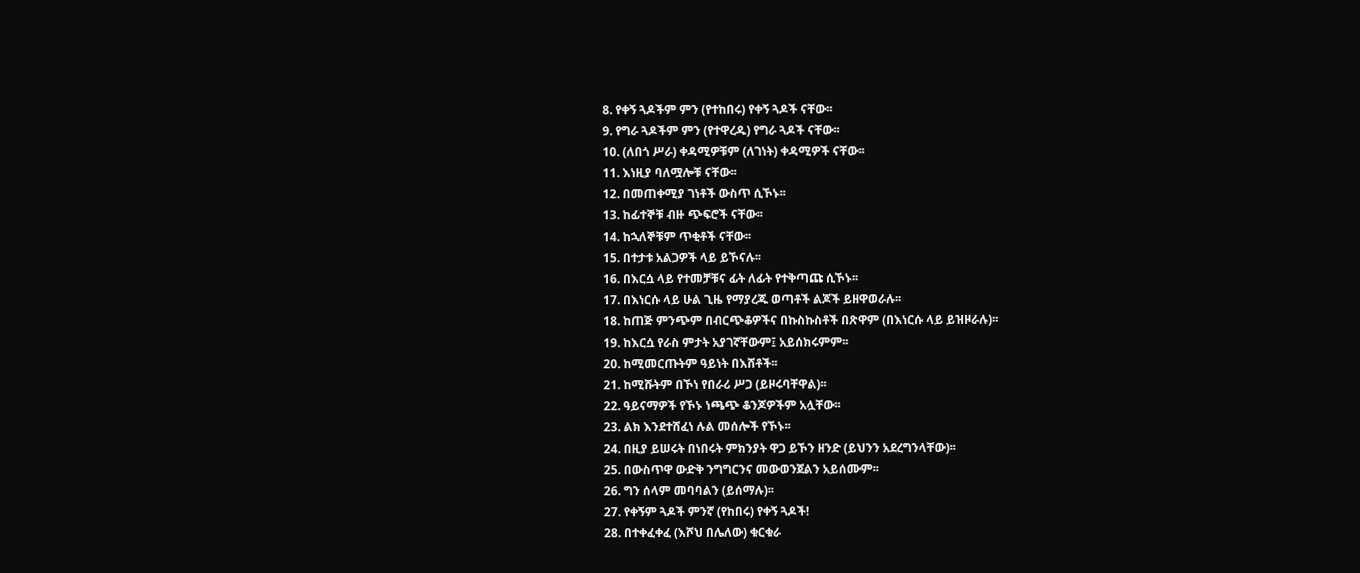8. የቀኝ ጓዶችም ምን (የተከበሩ) የቀኝ ጓዶች ናቸው፡፡
9. የግራ ጓዶችም ምን (የተዋረዱ) የግራ ጓዶች ናቸው፡፡
10. (ለበጎ ሥራ) ቀዳሚዎቹም (ለገነት) ቀዳሚዎች ናቸው፡፡
11. እነዚያ ባለሟሎቹ ናቸው፡፡
12. በመጠቀሚያ ገነቶች ውስጥ ሲኾኑ፡፡
13. ከፊተኞቹ ብዙ ጭፍሮች ናቸው፡፡
14. ከኋለኞቹም ጥቂቶች ናቸው፡፡
15. በተታቱ አልጋዎች ላይ ይኾናሉ፡፡
16. በእርሷ ላይ የተመቻቹና ፊት ለፊት የተቅጣጩ ሲኾኑ፡፡
17. በእነርሱ ላይ ሁል ጊዜ የማያረጁ ወጣቶች ልጆች ይዘዋወራሉ፡፡
18. ከጠጅ ምንጭም በብርጭቆዎችና በኩስኩስቶች በጽዋም (በእነርሱ ላይ ይዝዞራሉ)፡፡
19. ከእርሷ የራስ ምታት አያገኛቸውም፤ አይሰክሩምም፡፡
20. ከሚመርጡትም ዓይነት በእሸቶች፡፡
21. ከሚሹትም በኾነ የበራሪ ሥጋ (ይዞሩባቸዋል)፡፡
22. ዓይናማዎች የኾኑ ነጫጭ ቆንጆዎችም አሏቸው፡፡
23. ልክ እንደተሸፈነ ሉል መሰሎች የኾኑ፡፡
24. በዚያ ይሠሩት በነበሩት ምክንያት ዋጋ ይኾን ዘንድ (ይህንን አደረግንላቸው)፡፡
25. በውስጥዋ ውድቅ ንግግርንና መውወንጀልን አይሰሙም፡፡
26. ግን ሰላም መባባልን (ይሰማሉ)፡፡
27. የቀኝም ጓዶች ምንኛ (የከበሩ) የቀኝ ጓዶች!
28. በተቀፈቀፈ (እሾህ በሌለው) ቁርቁራ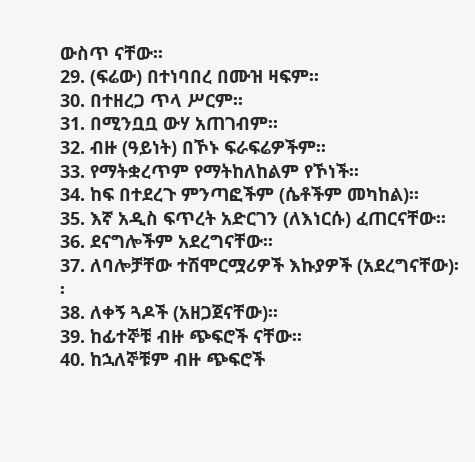ውስጥ ናቸው፡፡
29. (ፍሬው) በተነባበረ በሙዝ ዛፍም፡፡
30. በተዘረጋ ጥላ ሥርም፡፡
31. በሚንቧቧ ውሃ አጠገብም፡፡
32. ብዙ (ዓይነት) በኾኑ ፍራፍሬዎችም፡፡
33. የማትቋረጥም የማትከለከልም የኾነች፡፡
34. ከፍ በተደረጉ ምንጣፎችም (ሴቶችም መካከል)፡፡
35. እኛ አዲስ ፍጥረት አድርገን (ለእነርሱ) ፈጠርናቸው፡፡
36. ደናግሎችም አደረግናቸው፡፡
37. ለባሎቻቸው ተሽሞርሟሪዎች እኩያዎች (አደረግናቸው)፡፡
38. ለቀኝ ጓዶች (አዘጋጀናቸው)፡፡
39. ከፊተኞቹ ብዙ ጭፍሮች ናቸው፡፡
40. ከኋለኞቹም ብዙ ጭፍሮች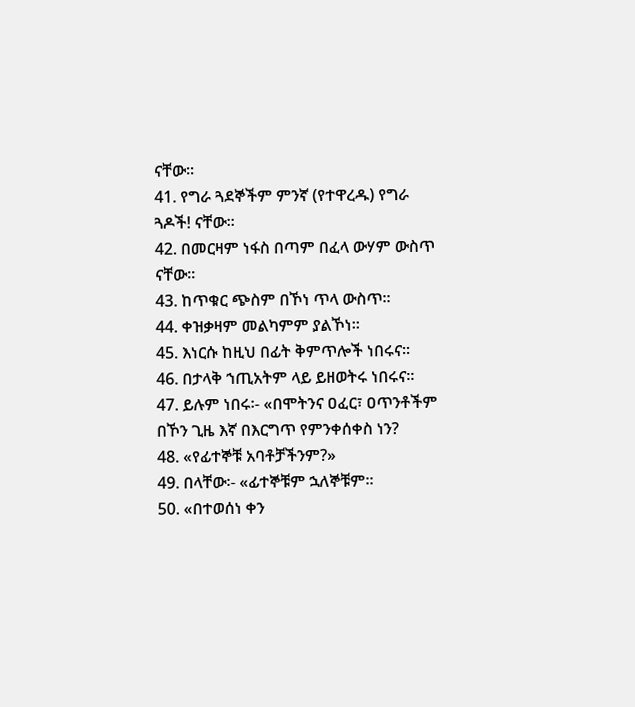ናቸው፡፡
41. የግራ ጓደኞችም ምንኛ (የተዋረዱ) የግራ ጓዶች! ናቸው፡፡
42. በመርዛም ነፋስ በጣም በፈላ ውሃም ውስጥ ናቸው፡፡
43. ከጥቁር ጭስም በኾነ ጥላ ውስጥ፡፡
44. ቀዝቃዛም መልካምም ያልኾነ፡፡
45. እነርሱ ከዚህ በፊት ቅምጥሎች ነበሩና፡፡
46. በታላቅ ኀጢአትም ላይ ይዘወትሩ ነበሩና፡፡
47. ይሉም ነበሩ፡- «በሞትንና ዐፈር፣ ዐጥንቶችም በኾን ጊዜ እኛ በእርግጥ የምንቀሰቀስ ነን?
48. «የፊተኞቹ አባቶቻችንም?»
49. በላቸው፡- «ፊተኞቹም ኋለኞቹም፡፡
50. «በተወሰነ ቀን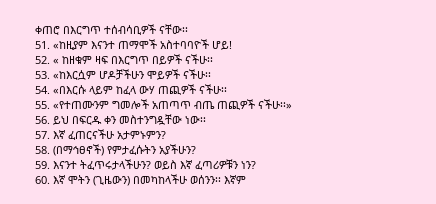ቀጠሮ በእርግጥ ተሰብሳቢዎች ናቸው፡፡
51. «ከዚያም እናንተ ጠማሞች አስተባባዮች ሆይ!
52. « ከዘቁም ዛፍ በእርግጥ በይዎች ናችሁ፡፡
53. «ከእርሷም ሆዶቻችሁን ሞይዎች ናችሁ፡፡
54. «በእርሱ ላይም ከፈላ ውሃ ጠጪዎች ናችሁ፡፡
55. «የተጠሙንም ግመሎች አጠጣጥ ብጤ ጠጪዎች ናችሁ፡፡»
56. ይህ በፍርዱ ቀን መስተንግዷቸው ነው፡፡
57. እኛ ፈጠርናችሁ አታምኑምን?
58. (በማኅፀኖች) የምታፈሱትን አያችሁን?
59. እናንተ ትፈጥሩታላችሁን? ወይስ እኛ ፈጣሪዎቹን ነን?
60. እኛ ሞትን (ጊዜውን) በመካከላችሁ ወሰንን፡፡ እኛም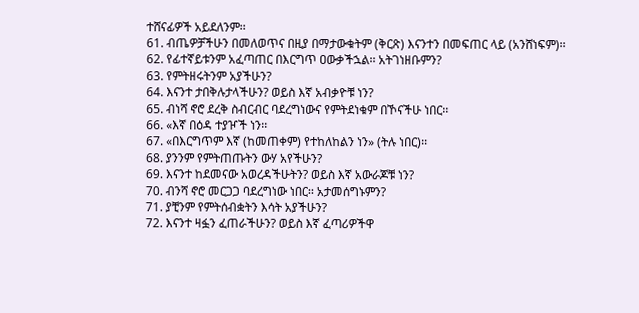ተሸናፊዎች አይደለንም፡፡
61. ብጤዎቻችሁን በመለወጥና በዚያ በማታውቁትም (ቅርጽ) እናንተን በመፍጠር ላይ (አንሸነፍም)፡፡
62. የፊተኛይቱንም አፈጣጠር በእርግጥ ዐውቃችኋል፡፡ አትገነዘቡምን?
63. የምትዘሩትንም አያችሁን?
64. እናንተ ታበቅሉታላችሁን? ወይስ እኛ አብቃዮቹ ነን?
65. ብነሻ ኖሮ ደረቅ ስብርብር ባደረግነውና የምትደነቁም በኾናችሁ ነበር፡፡
66. «እኛ በዕዳ ተያዦች ነን፡፡
67. «በእርግጥም እኛ (ከመጠቀም) የተከለከልን ነን» (ትሉ ነበር)፡፡
68. ያንንም የምትጠጡትን ውሃ አየችሁን?
69. እናንተ ከደመናው አወረዳችሁትን? ወይስ እኛ አውራጆቹ ነን?
70. ብንሻ ኖሮ መርጋጋ ባደረግነው ነበር፡፡ አታመሰግኑምን?
71. ያቺንም የምትሰብቋትን እሳት አያችሁን?
72. እናንተ ዛፏን ፈጠራችሁን? ወይስ እኛ ፈጣሪዎችዋ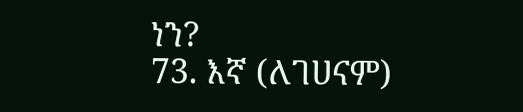ነን?
73. እኛ (ለገሀናም)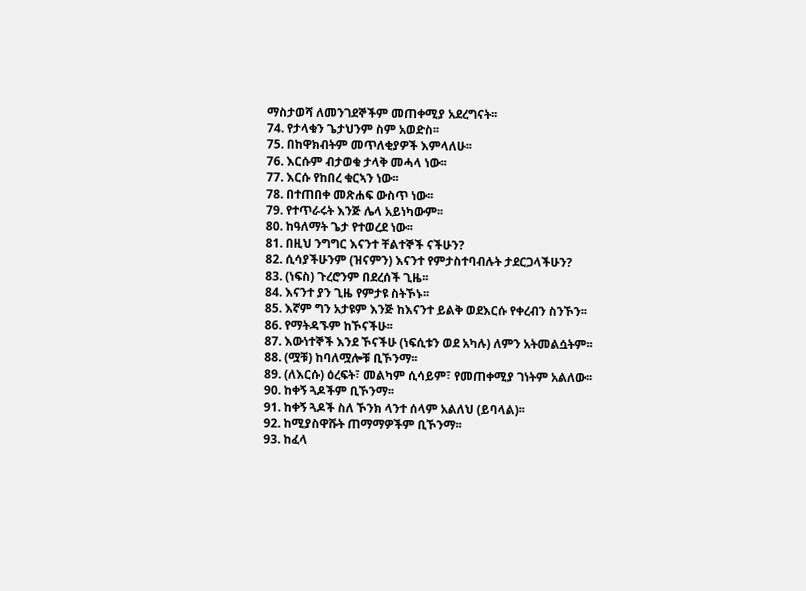ማስታወሻ ለመንገደኞችም መጠቀሚያ አደረግናት፡፡
74. የታላቁን ጌታህንም ስም አወድስ፡፡
75. በከዋክብትም መጥለቂያዎች እምላለሁ፡፡
76. እርሱም ብታወቁ ታላቅ መሓላ ነው፡፡
77. እርሱ የከበረ ቁርኣን ነው፡፡
78. በተጠበቀ መጽሐፍ ውስጥ ነው፡፡
79. የተጥራሩት እንጅ ሌላ አይነካውም፡፡
80. ከዓለማት ጌታ የተወረደ ነው፡፡
81. በዚህ ንግግር እናንተ ቸልተኞች ናችሁን?
82. ሲሳያችሁንም (ዝናምን) እናንተ የምታስተባብሉት ታደርጋላችሁን?
83. (ነፍስ) ጉረሮንም በደረሰች ጊዜ፡፡
84. እናንተ ያን ጊዜ የምታዩ ስትኾኑ፡፡
85. እኛም ግን አታዩም እንጅ ከእናንተ ይልቅ ወደእርሱ የቀረብን ስንኾን፡፡
86. የማትዳኙም ከኾናችሁ፡፡
87. እውነተኞች እንደ ኾናችሁ (ነፍሲቱን ወደ አካሉ) ለምን አትመልሷትም፡፡
88. (ሟቹ) ከባለሟሎቹ ቢኾንማ፡፡
89. (ለእርሱ) ዕረፍት፣ መልካም ሲሳይም፣ የመጠቀሚያ ገነትም አልለው፡፡
90. ከቀኝ ጓዶችም ቢኾንማ፡፡
91. ከቀኝ ጓዶች ስለ ኾንክ ላንተ ሰላም አልለህ (ይባላል)፡፡
92. ከሚያስዋሹት ጠማማዎችም ቢኾንማ፡፡
93. ከፈላ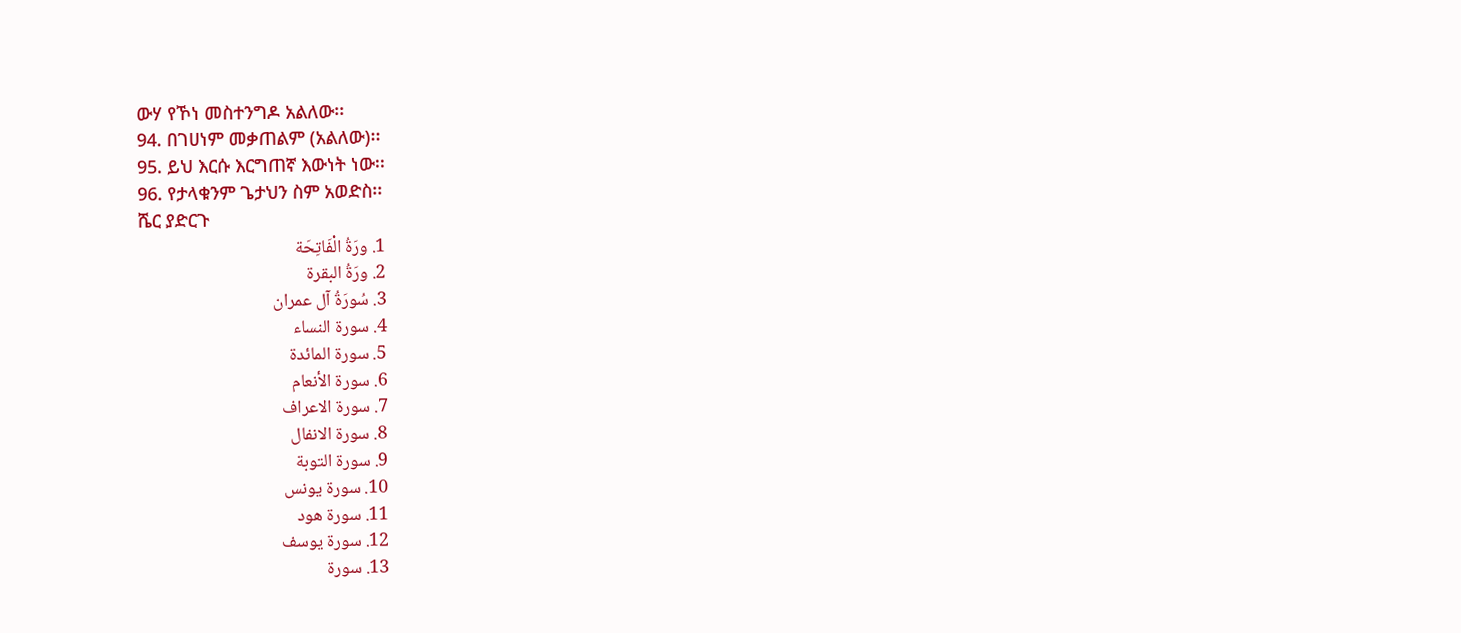ውሃ የኾነ መስተንግዶ አልለው፡፡
94. በገሀነም መቃጠልም (አልለው)፡፡
95. ይህ እርሱ እርግጠኛ እውነት ነው፡፡
96. የታላቁንም ጌታህን ስም አወድስ፡፡
ሼር ያድርጉ
1. ورَةُ الْفَاتِحَة
2. ورَةُ البقرة
3. سُورَةُ آل عمران
4. سورة النساء
5. سورۃ المائدة
6. سورة الأنعام
7. سورة الاعراف
8. سورۃ الانفال
9. سورة التوبة
10. سورة يونس
11. سورۃ ھود
12. سورة يوسف
13. سورة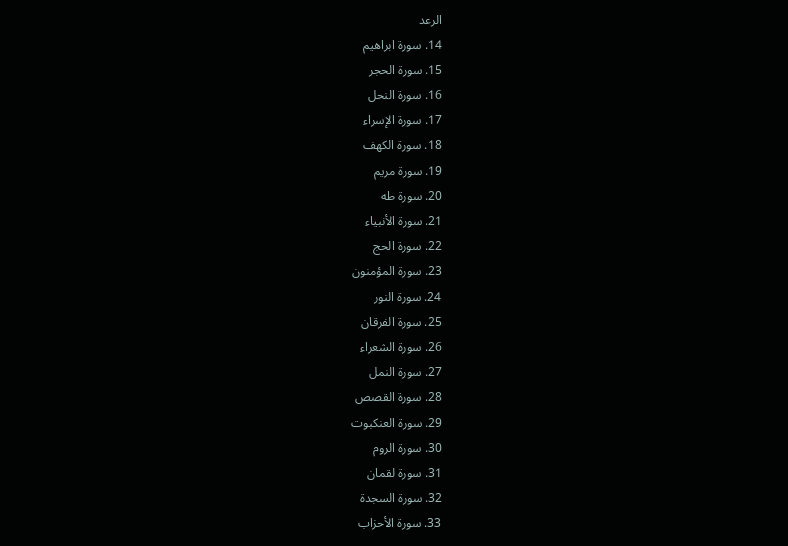الرعد
14. سورة ابراهيم
15. سورة الحجر
16. سورة النحل
17. سورة الإسراء
18. سورة الكهف
19. سورة مريم
20. سورة طه
21. سورة الأنبياء
22. سورة الحج
23. سورة المؤمنون
24. سورة النور
25. سورة الفرقان
26. سورة الشعراء
27. سورة النمل
28. سورة القصص
29. سورة العنكبوت
30. سورة الروم
31. سورة لقمان
32. سورة السجدة
33. سورة الأحزاب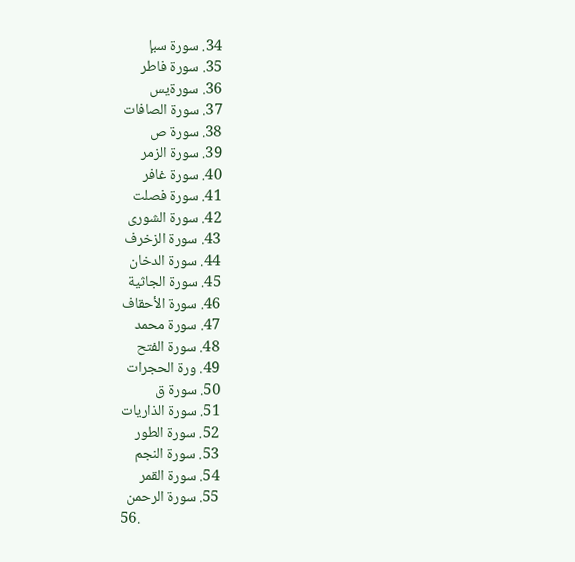34. سورة سبإ
35. سورة فاطر
36. سورةيس
37. سورة الصافات
38. سورة ص
39. سورة الزمر
40. سورة غافر
41. سورة فصلت
42. سورة الشورى
43. سورة الزخرف
44. سورة الدخان
45. سورة الجاثية
46. سورة الأحقاف
47. سورة محمد
48. سورة الفتح
49. ورة الحجرات
50. سورة ق
51. سورة الذاريات
52. سورة الطور
53. سورة النجم
54. سورة القمر
55. سورة الرحمن
56.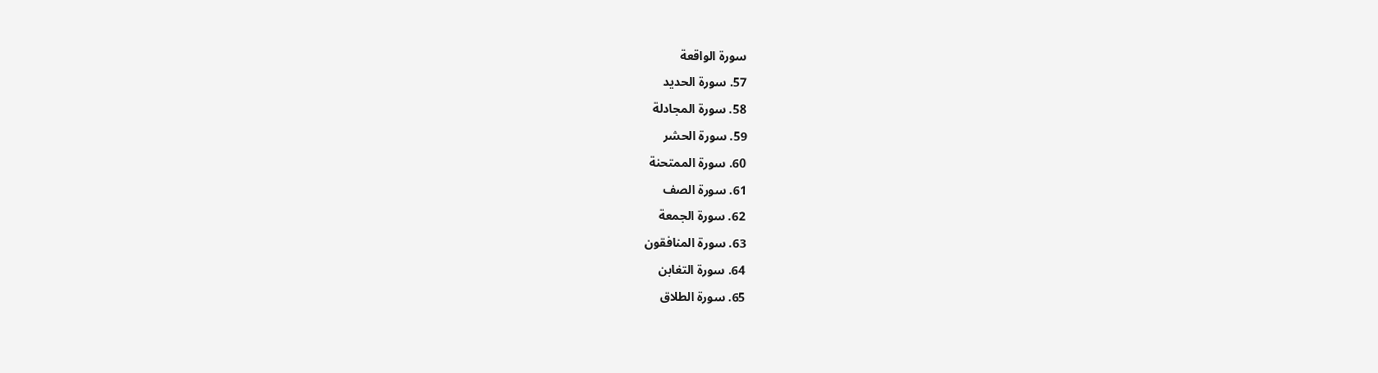سورة الواقعة
57. سورة الحديد
58. سورة المجادلة
59. سورة الحشر
60. سورة الممتحنة
61. سورة الصف
62. سورة الجمعة
63. سورة المنافقون
64. سورة التغابن
65. سورة الطلاق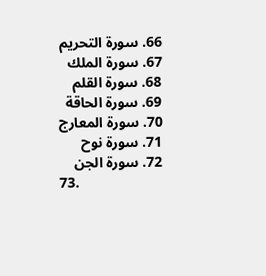66. سورة التحريم
67. سورة الملك
68. سورة القلم
69. سورة الحاقة
70. سورة المعارج
71. سورة نوح
72. سورة الجن
73.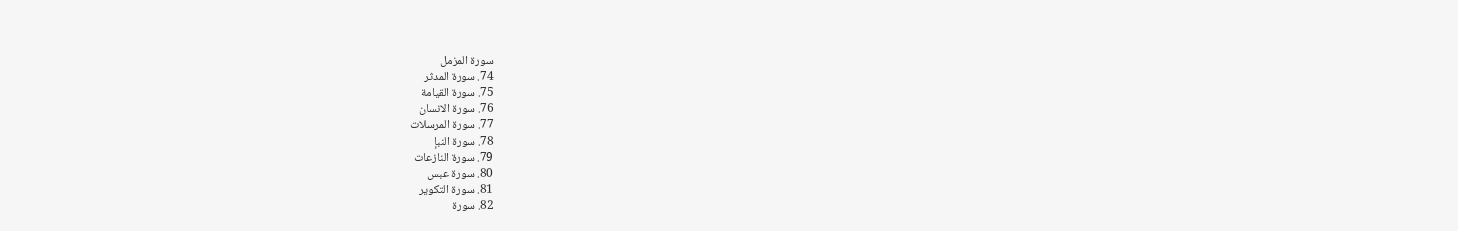سورة المزمل
74. سورة المدثر
75. سورة القيامة
76. سورة الانسان
77. سورة المرسلات
78. سورة النبإ
79. سورة النازعات
80. سورة عبس
81. سورة التكوير
82. سورة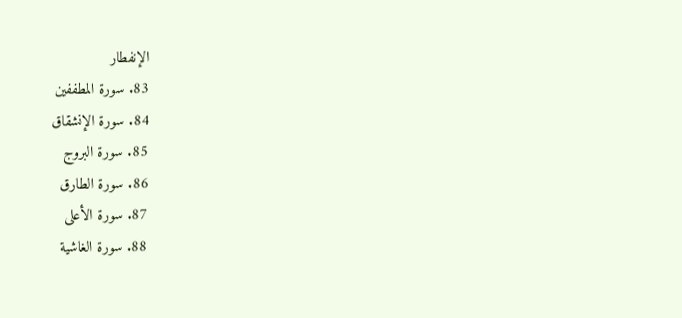الإنفطار
83. سورة المطففين
84. سورة الإنشقاق
85. سورة البروج
86. سورة الطارق
87. سورة الأعلى
88. سورة الغاشية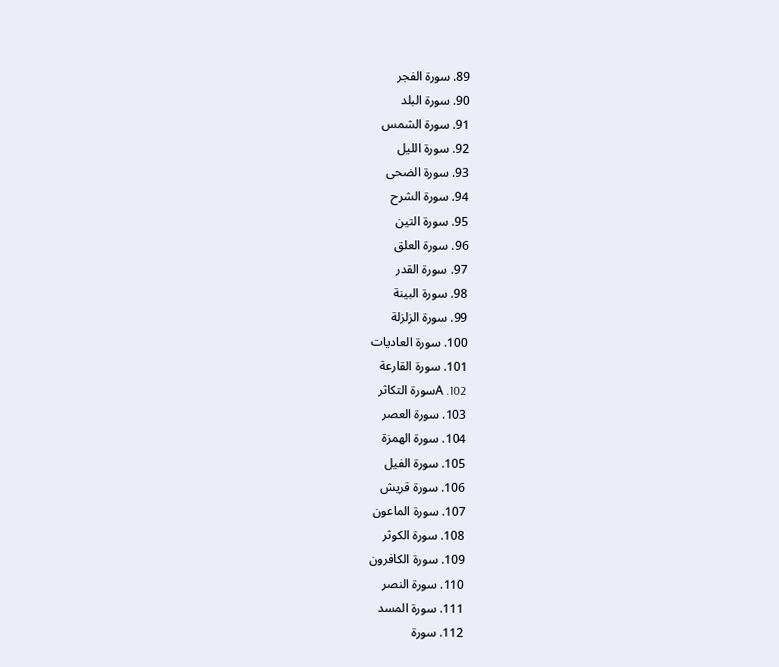89. سورة الفجر
90. سورة البلد
91. سورة الشمس
92. سورة الليل
93. سورة الضحى
94. سورة الشرح
95. سورة التين
96. سورة العلق
97. سورة القدر
98. سورة البينة
99. سورة الزلزلة
100. سورة العاديات
101. سورة القارعة
102. Aسورة التكاثر
103. سورة العصر
104. سورة الهمزة
105. سورة الفيل
106. سورة قريش
107. سورة الماعون
108. سورة الكوثر
109. سورة الكافرون
110. سورة النصر
111. سورة المسد
112. سورة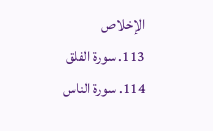الإخلاص
113. سورة الفلق
114. سورة الناس